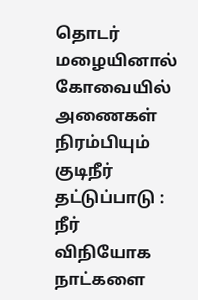தொடர் மழையினால் கோவையில் அணைகள் நிரம்பியும் குடிநீர் தட்டுப்பாடு : நீர் விநியோக நாட்களை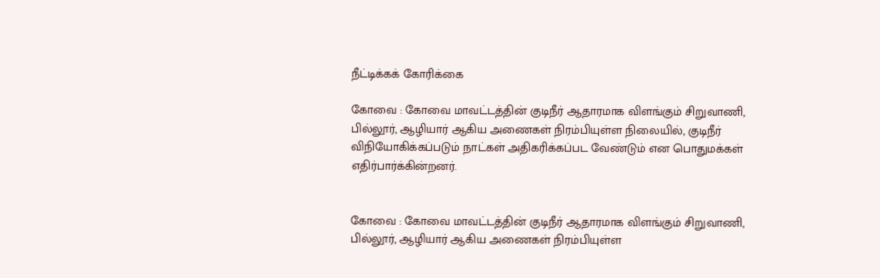நீட்டிக்கக் கோரிக்கை

கோவை : கோவை மாவட்டத்தின் குடிநீர் ஆதாரமாக விளங்கும் சிறுவாணி, பில்லூர், ஆழியார் ஆகிய அணைகள் நிரம்பியுள்ள நிலையில், குடிநீர் விநியோகிக்கப்படும் நாட்கள் அதிகரிக்கப்பட வேண்டும் என பொதுமக்கள் எதிர்பார்க்கின்றனர்.


கோவை : கோவை மாவட்டத்தின் குடிநீர் ஆதாரமாக விளங்கும் சிறுவாணி, பில்லூர், ஆழியார் ஆகிய அணைகள் நிரம்பியுள்ள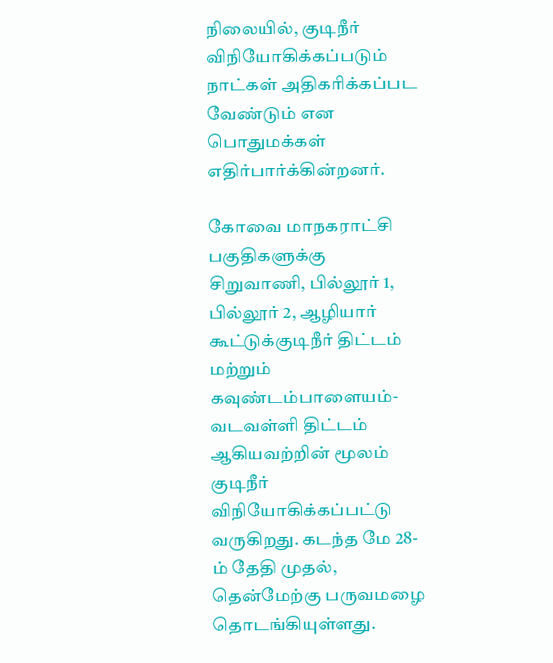நிலையில், குடிநீர் விநியோகிக்கப்படும் நாட்கள் அதிகரிக்கப்பட வேண்டும் என பொதுமக்கள் எதிர்பார்க்கின்றனர்.

கோவை மாநகராட்சி பகுதிகளுக்கு சிறுவாணி, பில்லூர் 1, பில்லூர் 2, ஆழியார் கூட்டுக்குடிநீர் திட்டம் மற்றும் கவுண்டம்பாளையம்-வடவள்ளி திட்டம் ஆகியவற்றின் மூலம் குடிநீர் விநியோகிக்கப்பட்டு வருகிறது. கடந்த மே 28-ம் தேதி முதல், தென்மேற்கு பருவமழை தொடங்கியுள்ளது.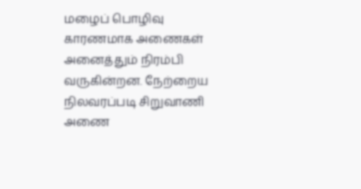மழைப் பொழிவு காரணமாக அணைகள் அனைத்தும் நிரம்பி வருகின்றன. நேற்றைய நிலவரப்படி சிறுவாணி அணை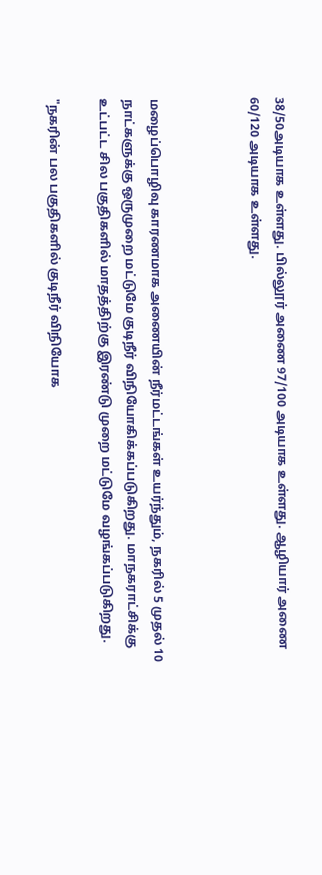38/50அடியாக உள்ளது. பில்லூர் அணை 97/100 அடியாக உள்ளது. ஆழியார் அணை 60/120 அடியாக உள்ளது.



மழைப்பொழிவு காரணமாக அணையின் நீர்மட்டங்கள் உயர்ந்தும், நகரில் 5 முதல் 10 நாட்களுக்கு ஒருமுறை மட்டுமே குடிநீர் விநியோகிக்கப்படுகிறது. மாநகராட்சிக்கு உட்பட்ட சில பகுதிகளில் மாதத்திற்கு இரண்டு முறை மட்டுமே வழங்கப்படுகிறது.

"நகரின் பல பகுதிகளில் குடிநீர் விநியோக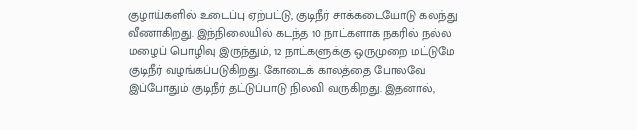குழாய்களில் உடைப்பு ஏற்பட்டு, குடிநீர் சாக்கடையோடு கலந்து வீணாகிறது. இந்நிலையில் கடந்த 10 நாட்களாக நகரில் நல்ல மழைப் பொழிவு இருந்தும், 12 நாட்களுக்கு ஒருமுறை மட்டுமே குடிநீர் வழங்கப்படுகிறது. கோடைக் காலத்தை போலவே இப்போதும் குடிநீர் தட்டுப்பாடு நிலவி வருகிறது. இதனால்,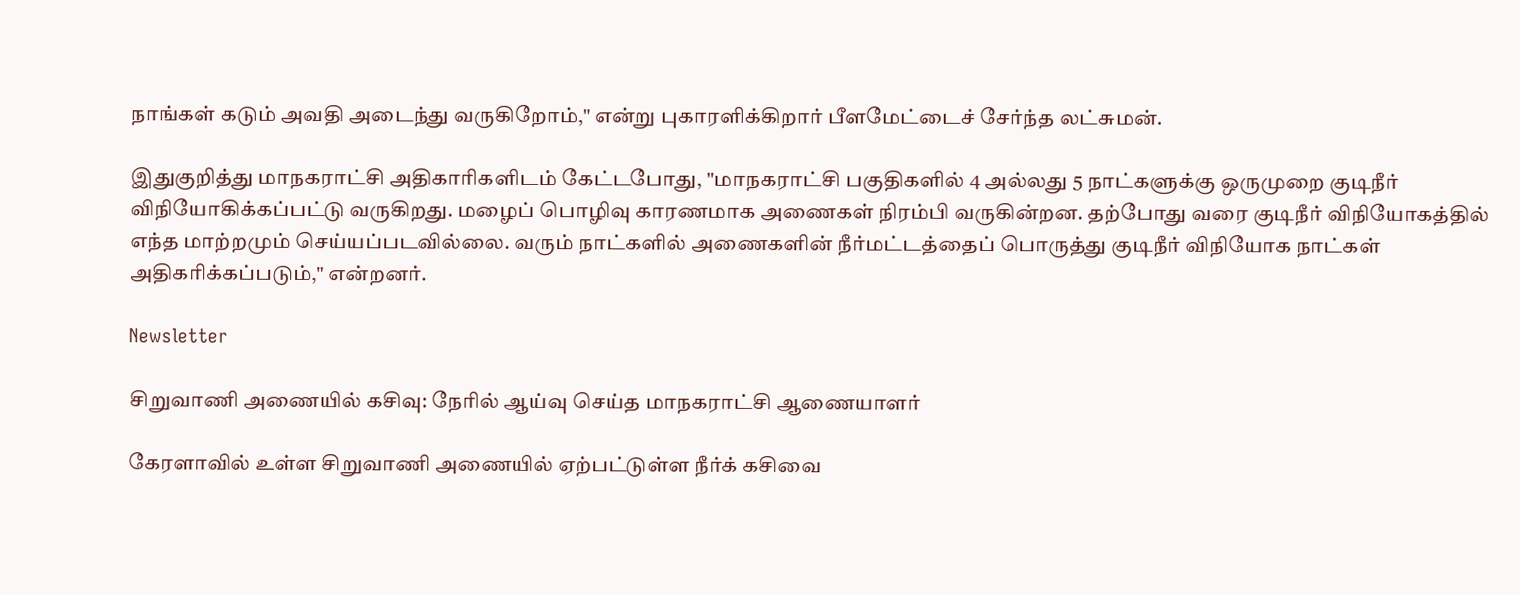நாங்கள் கடும் அவதி அடைந்து வருகிறோம்," என்று புகாரளிக்கிறார் பீளமேட்டைச் சேர்ந்த லட்சுமன்.

இதுகுறித்து மாநகராட்சி அதிகாரிகளிடம் கேட்டபோது, "மாநகராட்சி பகுதிகளில் 4 அல்லது 5 நாட்களுக்கு ஒருமுறை குடிநீர் விநியோகிக்கப்பட்டு வருகிறது. மழைப் பொழிவு காரணமாக அணைகள் நிரம்பி வருகின்றன. தற்போது வரை குடிநீர் விநியோகத்தில் எந்த மாற்றமும் செய்யப்படவில்லை. வரும் நாட்களில் அணைகளின் நீர்மட்டத்தைப் பொருத்து குடிநீர் விநியோக நாட்கள் அதிகரிக்கப்படும்," என்றனர்.

Newsletter

சிறுவாணி அணையில் கசிவு: நேரில் ஆய்வு செய்த மாநகராட்சி ஆணையாளர்

கேரளாவில் உள்ள சிறுவாணி அணையில் ஏற்பட்டுள்ள நீர்க் கசிவை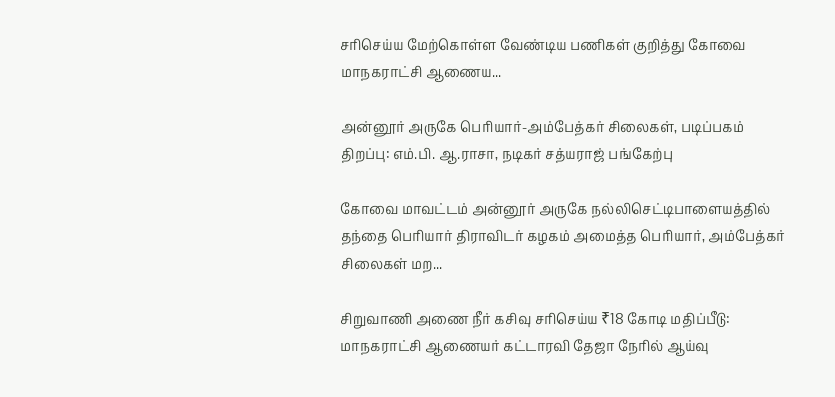சரிசெய்ய மேற்கொள்ள வேண்டிய பணிகள் குறித்து கோவை மாநகராட்சி ஆணைய...

அன்னூர் அருகே பெரியார்-அம்பேத்கர் சிலைகள், படிப்பகம் திறப்பு: எம்.பி. ஆ.ராசா, நடிகர் சத்யராஜ் பங்கேற்பு

கோவை மாவட்டம் அன்னூர் அருகே நல்லிசெட்டிபாளையத்தில் தந்தை பெரியார் திராவிடர் கழகம் அமைத்த பெரியார், அம்பேத்கர் சிலைகள் மற...

சிறுவாணி அணை நீர் கசிவு சரிசெய்ய ₹18 கோடி மதிப்பீடு: மாநகராட்சி ஆணையர் கட்டாரவி தேஜா நேரில் ஆய்வு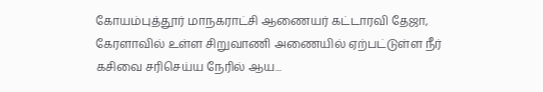கோயம்புத்தூர் மாநகராட்சி ஆணையர் கட்டாரவி தேஜா, கேரளாவில் உள்ள சிறுவாணி அணையில் ஏற்பட்டுள்ள நீர் கசிவை சரிசெய்ய நேரில் ஆய...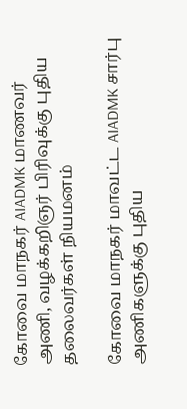கோவை மாநகர் AIADMK மாணவர் அணி, வழக்கறிஞர் பிரிவுக்கு புதிய தலைவர்கள் நியமனம்

கோவை மாநகர் மாவட்ட AIADMK சார்பு அணிகளுக்கு புதிய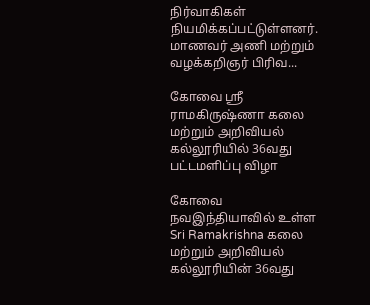நிர்வாகிகள் நியமிக்கப்பட்டுள்ளனர். மாணவர் அணி மற்றும் வழக்கறிஞர் பிரிவ...

கோவை ஸ்ரீ ராமகிருஷ்ணா கலை மற்றும் அறிவியல் கல்லூரியில் 36வது பட்டமளிப்பு விழா

கோவை நவஇந்தியாவில் உள்ள Sri Ramakrishna கலை மற்றும் அறிவியல் கல்லூரியின் 36வது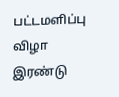பட்டமளிப்பு விழா இரண்டு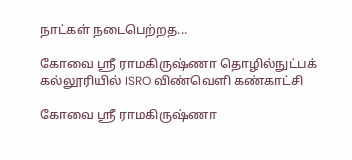நாட்கள் நடைபெற்றத...

கோவை ஸ்ரீ ராமகிருஷ்ணா தொழில்நுட்பக் கல்லூரியில் ISRO விண்வெளி கண்காட்சி

கோவை ஸ்ரீ ராமகிருஷ்ணா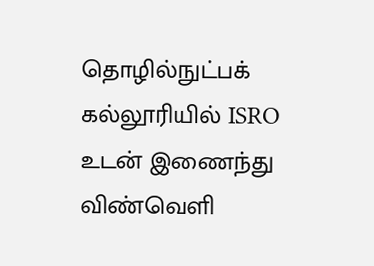தொழில்நுட்பக் கல்லூரியில் ISRO உடன் இணைந்து விண்வெளி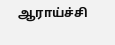ஆராய்ச்சி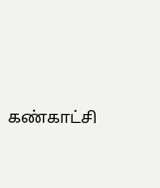கண்காட்சி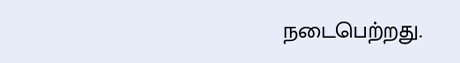நடைபெற்றது.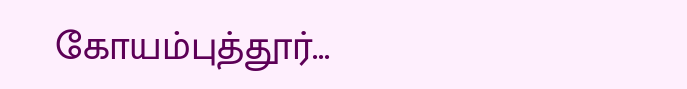கோயம்புத்தூர்...